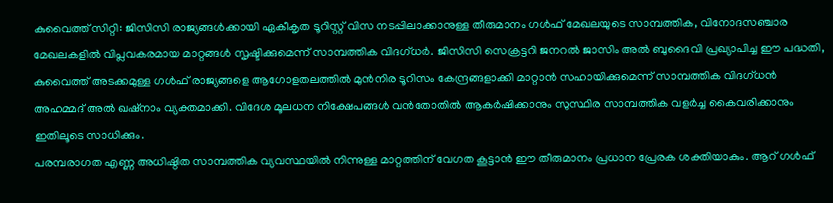കുവൈത്ത് സിറ്റി: ജിസിസി രാജ്യങ്ങൾക്കായി ഏകീകൃത ടൂറിസ്റ്റ് വിസ നടപ്പിലാക്കാനുള്ള തീരുമാനം ഗൾഫ് മേഖലയുടെ സാമ്പത്തിക, വിനോദസഞ്ചാര മേഖലകളിൽ വിപ്ലവകരമായ മാറ്റങ്ങൾ സൃഷ്ടിക്കുമെന്ന് സാമ്പത്തിക വിദഗ്ധർ. ജിസിസി സെക്രട്ടറി ജനറൽ ജാസിം അൽ ബുദൈവി പ്രഖ്യാപിച്ച ഈ പദ്ധതി, കുവൈത്ത് അടക്കമുള്ള ഗൾഫ് രാജ്യങ്ങളെ ആഗോളതലത്തിൽ മുൻനിര ടൂറിസം കേന്ദ്രങ്ങളാക്കി മാറ്റാൻ സഹായിക്കുമെന്ന് സാമ്പത്തിക വിദഗ്ധൻ അഹമ്മദ് അൽ ഖഷ്നാം വ്യക്തമാക്കി. വിദേശ മൂലധന നിക്ഷേപങ്ങൾ വൻതോതിൽ ആകർഷിക്കാനും സുസ്ഥിര സാമ്പത്തിക വളർച്ച കൈവരിക്കാനും ഇതിലൂടെ സാധിക്കും.
പരമ്പരാഗത എണ്ണ അധിഷ്ഠിത സാമ്പത്തിക വ്യവസ്ഥയിൽ നിന്നുള്ള മാറ്റത്തിന് വേഗത കൂട്ടാൻ ഈ തീരുമാനം പ്രധാന പ്രേരക ശക്തിയാകും. ആറ് ഗൾഫ്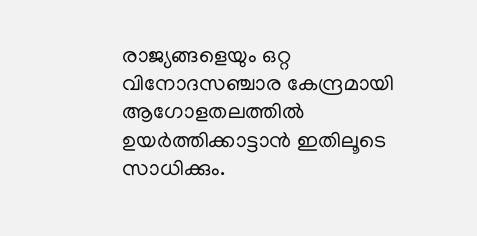രാജ്യങ്ങളെയും ഒറ്റ വിനോദസഞ്ചാര കേന്ദ്രമായി ആഗോളതലത്തിൽ ഉയർത്തിക്കാട്ടാൻ ഇതിലൂടെ സാധിക്കും.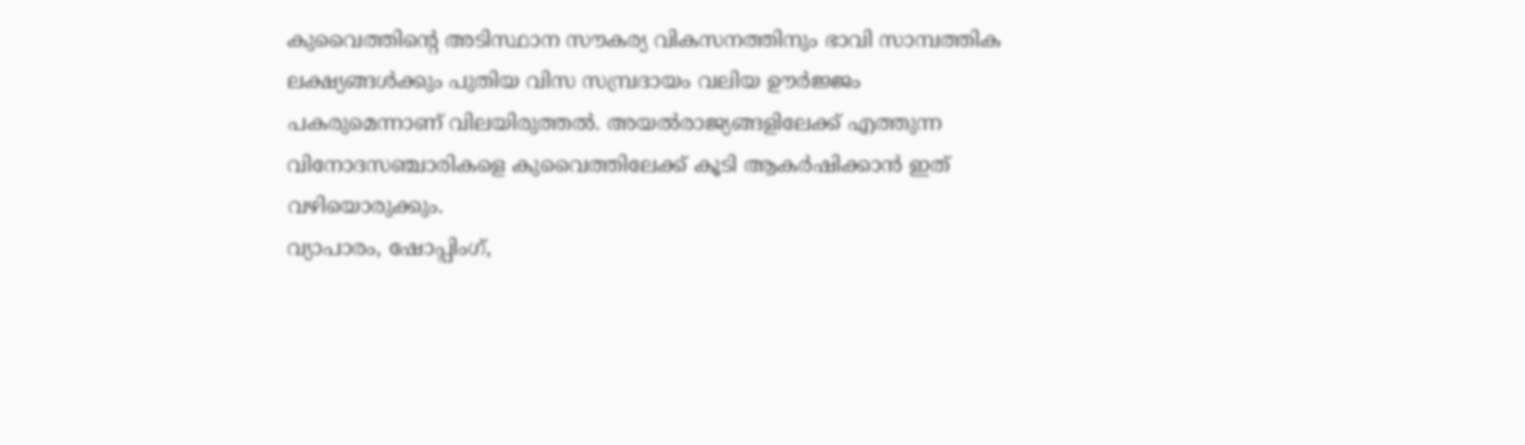കുവൈത്തിന്റെ അടിസ്ഥാന സൗകര്യ വികസനത്തിനും ഭാവി സാമ്പത്തിക ലക്ഷ്യങ്ങൾക്കും പുതിയ വിസ സമ്പ്രദായം വലിയ ഊർജ്ജം പകരുമെന്നാണ് വിലയിരുത്തൽ. അയൽരാജ്യങ്ങളിലേക്ക് എത്തുന്ന വിനോദസഞ്ചാരികളെ കുവൈത്തിലേക്ക് കൂടി ആകർഷിക്കാൻ ഇത് വഴിയൊരുക്കും.
വ്യാപാരം, ഷോപ്പിംഗ്,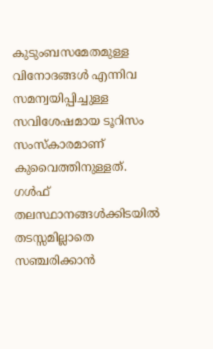കുടുംബസമേതമുള്ള വിനോദങ്ങൾ എന്നിവ സമന്വയിപ്പിച്ചുള്ള സവിശേഷമായ ടൂറിസം സംസ്കാരമാണ് കുവൈത്തിനുള്ളത്. ഗൾഫ് തലസ്ഥാനങ്ങൾക്കിടയിൽ തടസ്സമില്ലാതെ സഞ്ചരിക്കാൻ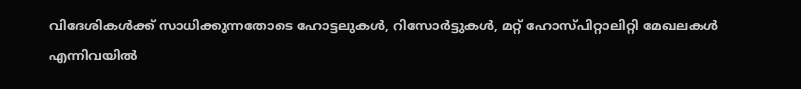വിദേശികൾക്ക് സാധിക്കുന്നതോടെ ഹോട്ടലുകൾ, റിസോർട്ടുകൾ, മറ്റ് ഹോസ്പിറ്റാലിറ്റി മേഖലകൾ എന്നിവയിൽ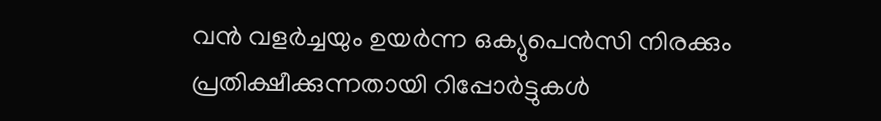വൻ വളർച്ചയും ഉയർന്ന ഒക്യുപെൻസി നിരക്കും പ്രതിക്ഷീക്കുന്നതായി റിപ്പോർട്ടുകൾ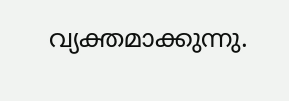വ്യക്തമാക്കുന്നു.